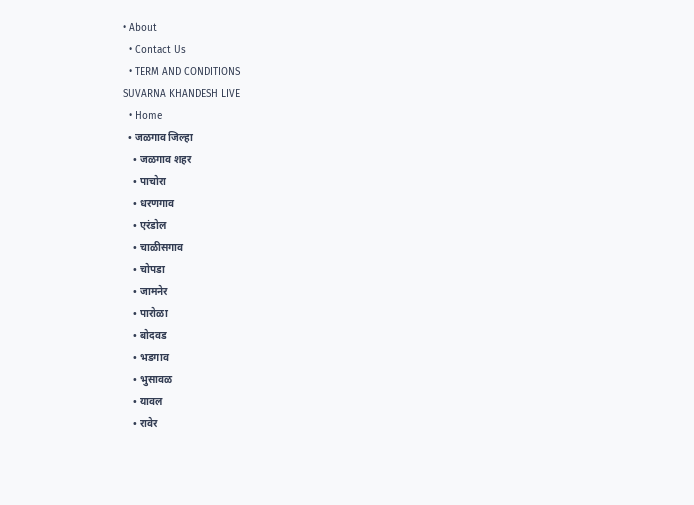• About
  • Contact Us
  • TERM AND CONDITIONS
SUVARNA KHANDESH LIVE
  • Home
  • जळगाव जिल्हा
    • जळगाव शहर
    • पाचोरा
    • धरणगाव
    • एरंडोल
    • चाळीसगाव
    • चोपडा
    • जामनेर
    • पारोळा
    • बोदवड
    • भडगाव
    • भुसावळ
    • यावल
    • रावेर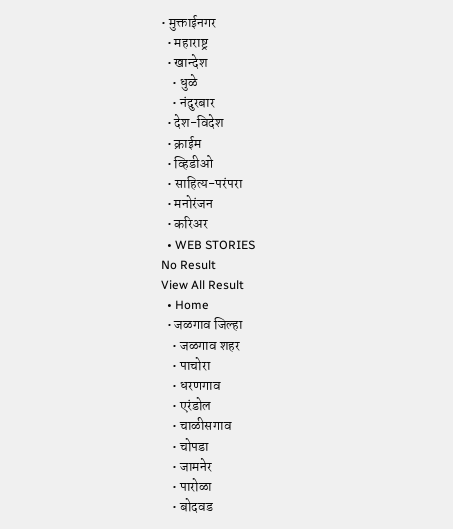• मुक्ताईनगर
  • महाराष्ट्र
  • खान्देश
    • धुळे
    • नंदुरबार
  • देश-विदेश
  • क्राईम
  • व्हिडीओ
  • साहित्य-परंपरा
  • मनोरंजन
  • करिअर
  • WEB STORIES
No Result
View All Result
  • Home
  • जळगाव जिल्हा
    • जळगाव शहर
    • पाचोरा
    • धरणगाव
    • एरंडोल
    • चाळीसगाव
    • चोपडा
    • जामनेर
    • पारोळा
    • बोदवड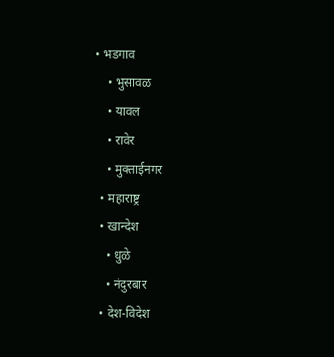• भडगाव
    • भुसावळ
    • यावल
    • रावेर
    • मुक्ताईनगर
  • महाराष्ट्र
  • खान्देश
    • धुळे
    • नंदुरबार
  • देश-विदेश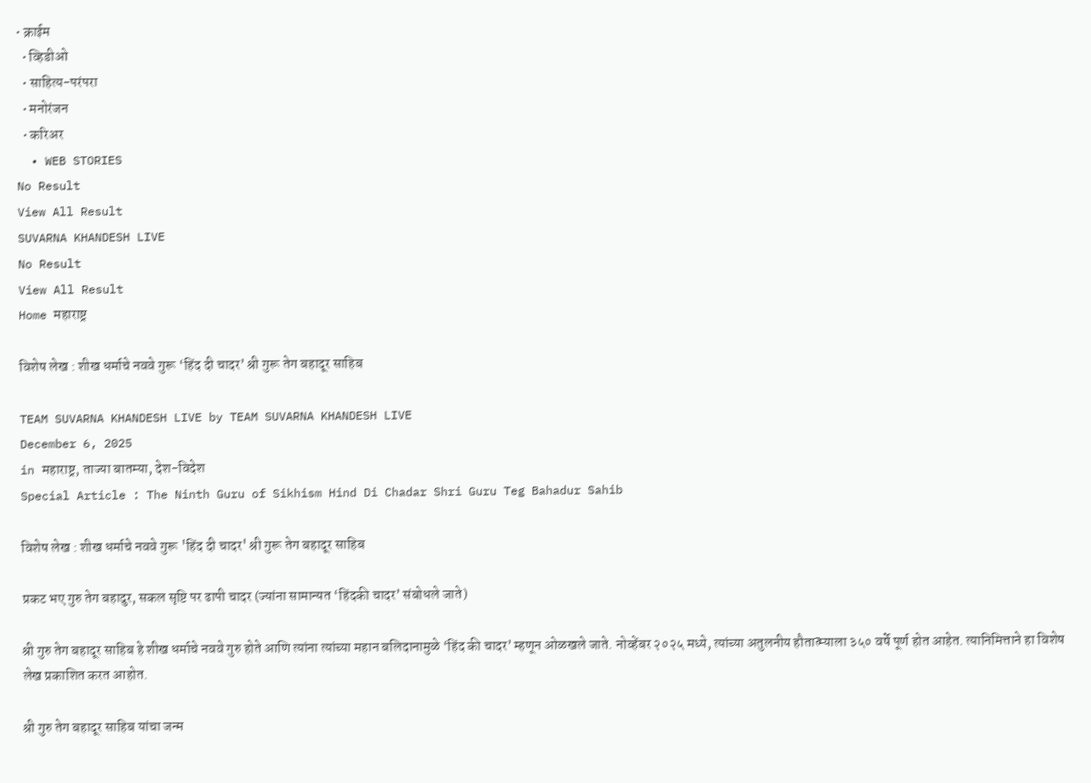• क्राईम
  • व्हिडीओ
  • साहित्य-परंपरा
  • मनोरंजन
  • करिअर
  • WEB STORIES
No Result
View All Result
SUVARNA KHANDESH LIVE
No Result
View All Result
Home महाराष्ट्र

विशेष लेख : शीख धर्माचे नववे गुरू ‘हिंद दी चादर’ श्री गुरू तेग बहादूर साहिब

TEAM SUVARNA KHANDESH LIVE by TEAM SUVARNA KHANDESH LIVE
December 6, 2025
in महाराष्ट्र, ताज्या बातम्या, देश-विदेश
Special Article : The Ninth Guru of Sikhism Hind Di Chadar Shri Guru Teg Bahadur Sahib

विशेष लेख : शीख धर्माचे नववे गुरू 'हिंद दी चादर' श्री गुरू तेग बहादूर साहिब

प्रकट भए गुरु तेग बहादुर, सकल सृष्टि पर ढापी चादर (ज्यांना सामान्यत ‘हिंदकी चादर’ संबोधले जाते)

श्री गुरु तेग बहादूर साहिब हे शीख धर्माचे नववे गुरु होते आणि त्यांना त्यांच्या महान बलिदानामुळे ‘हिंद की चादर’ म्हणून ओळखले जाते. नोव्हेंबर २०२५ मध्ये, त्यांच्या अतुलनीय हौतात्म्याला ३५० वर्षे पूर्ण होत आहेत. त्यानिमित्ताने हा विशेष लेख प्रकाशित करत आहोत.

श्री गुरु तेग बहादूर साहिब यांचा जन्म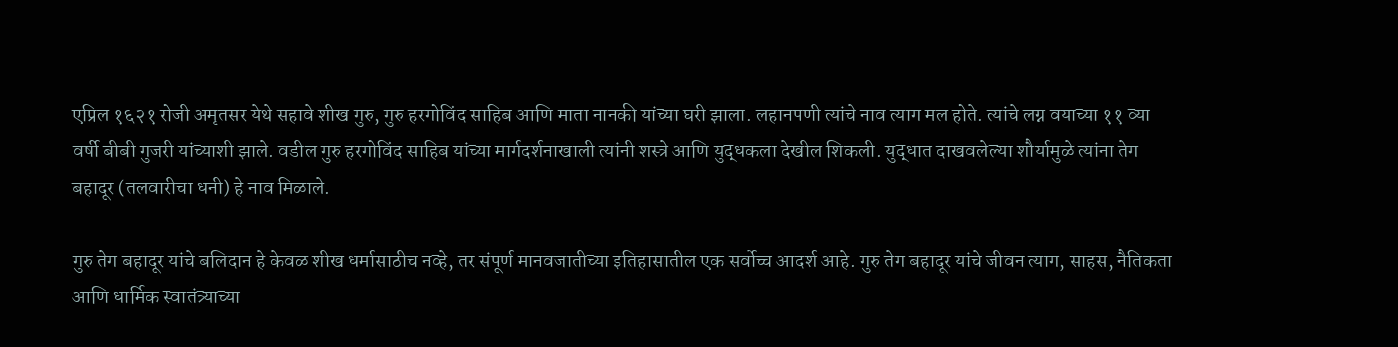एप्रिल १६२१ रोजी अमृतसर येथे सहावे शीख गुरु, गुरु हरगोविंद साहिब आणि माता नानकी यांच्या घरी झाला. लहानपणी त्यांचे नाव त्याग मल होते. त्यांचे लग्न वयाच्या ११ व्या वर्षी बीबी गुजरी यांच्याशी झाले. वडील गुरु हरगोविंद साहिब यांच्या मार्गदर्शनाखाली त्यांनी शस्त्रे आणि युद्धकला देखील शिकली. युद्धात दाखवलेल्या शौर्यामुळे त्यांना तेग बहादूर (तलवारीचा धनी) हे नाव मिळाले.

गुरु तेग बहादूर यांचे बलिदान हे केवळ शीख धर्मासाठीच नव्हे, तर संपूर्ण मानवजातीच्या इतिहासातील एक सर्वोच्च आदर्श आहे. गुरु तेग बहादूर यांचे जीवन त्याग, साहस, नैतिकता आणि धार्मिक स्वातंत्र्याच्या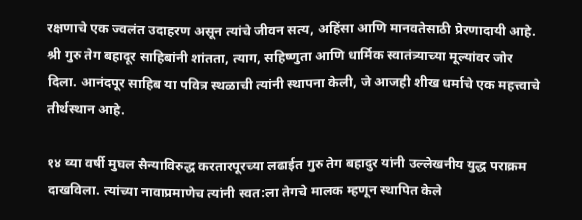रक्षणाचे एक ज्वलंत उदाहरण असून त्यांचे जीवन सत्य, अहिंसा आणि मानवतेसाठी प्रेरणादायी आहे. श्री गुरु तेग बहादूर साहिबांनी शांतता, त्याग, सहिष्णुता आणि धार्मिक स्वातंत्र्याच्या मूल्यांवर जोर दिला. आनंदपूर साहिब या पवित्र स्थळाची त्यांनी स्थापना केली, जे आजही शीख धर्माचे एक महत्त्वाचे तीर्थस्थान आहे.

१४ व्या वर्षी मुघल सैन्याविरुद्ध करतारपूरच्या लढाईत गुरु तेग बहादुर यांनी उल्लेखनीय युद्ध पराक्रम दाखविला. त्यांच्या नावाप्रमाणेच त्यांनी स्वत:ला तेगचे मालक म्हणून स्थापित केले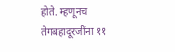होते. म्हणूनच तेगबहादूरजींना ११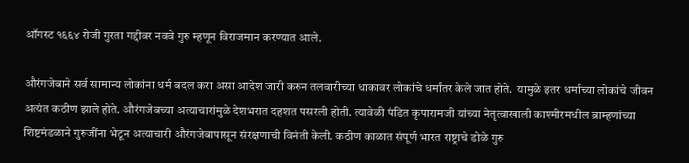ऑगस्ट १६६४ रोजी गुरता गद्दीवर नववे गुरु म्हणून विराजमान करण्यात आले.

औरंगजेबाने सर्व सामान्य लोकांना धर्म बदल करा असा आदेश जारी करुन तलवारीच्या धाकावर लोकांचे धर्मांतर केले जात होते.  यामुळे इतर धर्माच्या लोकांचे जीवन अत्यंत कठीण झाले होते. औरंगजेबच्या अत्याचारांमुळे देशभरात दहशत पसरली होती. त्यावेळी पंडित कृपारामजी यांच्या नेतृत्वाखाली काश्मीरमधील ब्राम्हणांच्या शिष्टमंडळाने गुरुजींना भेटून अत्याचारी औरंगजेबापासून संरक्षणाची विनंती केली. कठीण काळात संपूर्ण भारत राष्ट्राचे डोळे गुरु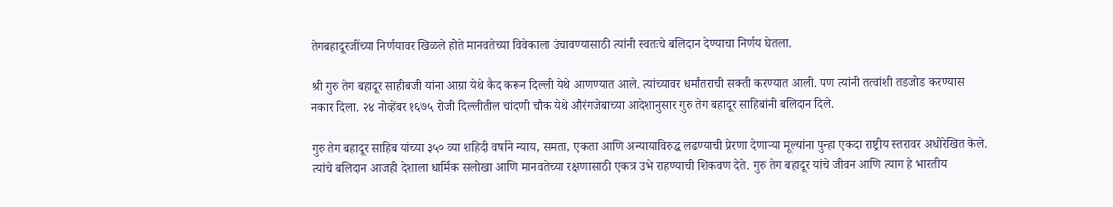तेगबहादूरजींच्या निर्णयावर खिळले होते मानवतेच्या विवेकाला उंचावण्यासाठी त्यांनी स्वतःचे बलिदान देण्याचा निर्णय घेतला.

श्री गुरु तेग बहादूर साहीबजी यांना आग्रा येथे कैद करून दिल्ली येथे आणण्यात आले. त्यांच्यावर धर्मांतराची सक्ती करण्यात आली. पण त्यांनी तत्वांशी तडजोड करण्यास नकार दिला. २४ नोव्हेंबर १६७५ रोजी दिल्लीतील चांदणी चौक येथे औरंगजेबाच्या आदेशानुसार गुरु तेग बहादूर साहिबांनी बलिदान दिले.

गुरु तेग बहादूर साहिब यांच्या ३५० व्या शहिदी वर्षाने न्याय, समता, एकता आणि अन्यायाविरुद्ध लढण्याची प्रेरणा देणाऱ्या मूल्यांना पुन्हा एकदा राष्ट्रीय स्तरावर अधोरेखित केले. त्यांचे बलिदान आजही देशाला धार्मिक सलोखा आणि मानवतेच्या रक्षणासाठी एकत्र उभे राहण्याची शिकवण देते. गुरु तेग बहादूर यांचे जीवन आणि त्याग हे भारतीय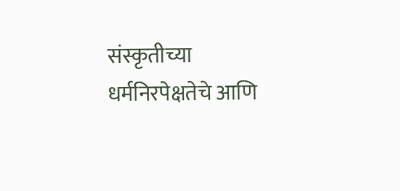संस्कृतीच्या धर्मनिरपेक्षतेचे आणि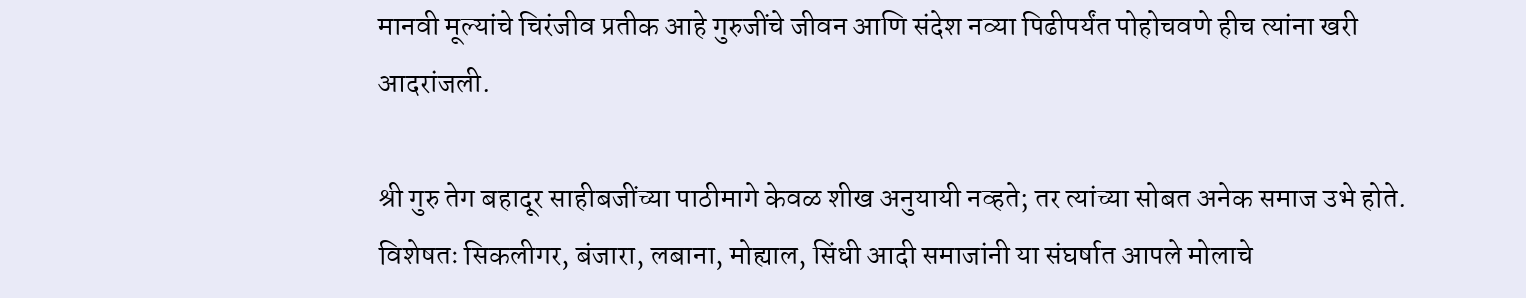मानवी मूल्यांचे चिरंजीव प्रतीक आहे गुरुजींचे जीवन आणि संदेश नव्या पिढीपर्यंत पोहोचवणे हीच त्यांना खरी आदरांजली.

श्री गुरु तेग बहादूर साहीबजींच्या पाठीमागे केवळ शीख अनुयायी नव्हते; तर त्यांच्या सोबत अनेक समाज उभे होते. विशेषतः सिकलीगर, बंजारा, लबाना, मोह्याल, सिंधी आदी समाजांनी या संघर्षात आपले मोलाचे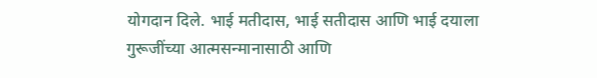योगदान दिले. भाई मतीदास, भाई सतीदास आणि भाई दयाला गुरूजींच्या आत्मसन्मानासाठी आणि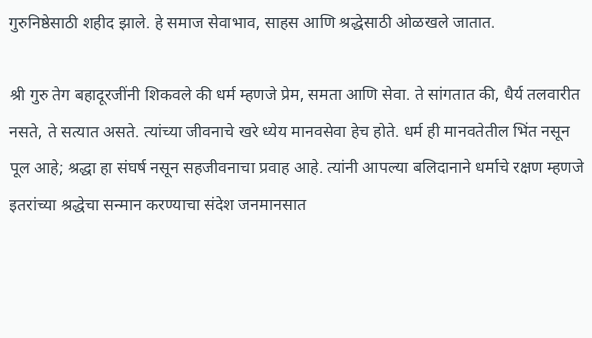गुरुनिष्ठेसाठी शहीद झाले. हे समाज सेवाभाव, साहस आणि श्रद्धेसाठी ओळखले जातात.

श्री गुरु तेग बहादूरजींनी शिकवले की धर्म म्हणजे प्रेम, समता आणि सेवा. ते सांगतात की, धैर्य तलवारीत नसते, ते सत्यात असते. त्यांच्या जीवनाचे खरे ध्येय मानवसेवा हेच होते. धर्म ही मानवतेतील भिंत नसून पूल आहे; श्रद्धा हा संघर्ष नसून सहजीवनाचा प्रवाह आहे. त्यांनी आपल्या बलिदानाने धर्माचे रक्षण म्हणजे इतरांच्या श्रद्धेचा सन्मान करण्याचा संदेश जनमानसात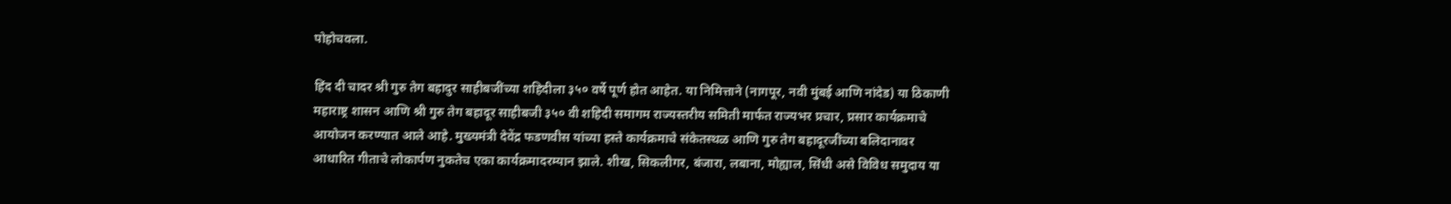पोहोचवला.

हिंद दी चादर श्री गुरु तेग बहादुर साहीबजींच्या शहिदीला ३५० वर्षे पूर्ण होत आहेत. या निमित्ताने (नागपूर, नवी मुंबई आणि नांदेड) या ठिकाणी महाराष्ट्र शासन आणि श्री गुरु तेग बहादूर साहीबजी ३५० वी शहिदी समागम राज्यस्तरीय समिती मार्फत राज्यभर प्रचार, प्रसार कार्यक्रमाचे आयोजन करण्यात आले आहे. मुख्यमंत्री देवेंद्र फडणवीस यांच्या हस्ते कार्यक्रमाचे संकेतस्थळ आणि गुरु तेग बहादूरजींच्या बलिदानावर आधारित गीताचे लोकार्पण नुकतेच एका कार्यक्रमादरम्यान झाले. शीख, सिकलीगर, बंजारा, लबाना, मोह्याल, सिंधी असे विविध समुदाय या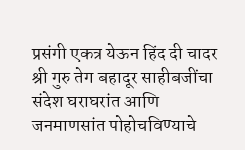प्रसंगी एकत्र येऊन हिंद दी चादर श्री गुरु तेग बहादूर साहीबजींचा संदेश घराघरांत आणि जनमाणसांत पोहोचविण्याचे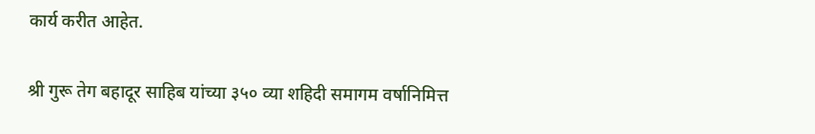कार्य करीत आहेत.

श्री गुरू तेग बहादूर साहिब यांच्या ३५० व्या शहिदी समागम वर्षानिमित्त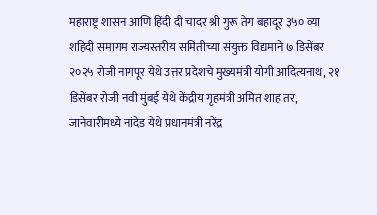महाराष्ट्र शासन आणि हिंदी दी चादर श्री गुरू तेग बहादूर ३५० व्या शहिदी समागम राज्यस्तरीय समितीच्या संयुक्त विद्यमाने ७ डिसेंबर २०२५ रोजी नागपूर येथे उत्तर प्रदेशचे मुख्यमंत्री योगी आदित्यनाथ, २१ डिसेंबर रोजी नवी मुंबई येथे केंद्रीय गृहमंत्री अमित शाह तर, जानेवारीमध्ये नांदेड येथे प्रधानमंत्री नरेंद्र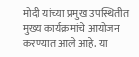मोदी यांच्या प्रमुख उपस्थितीत मुख्य कार्यक्रमांचे आयोजन करण्यात आले आहे. या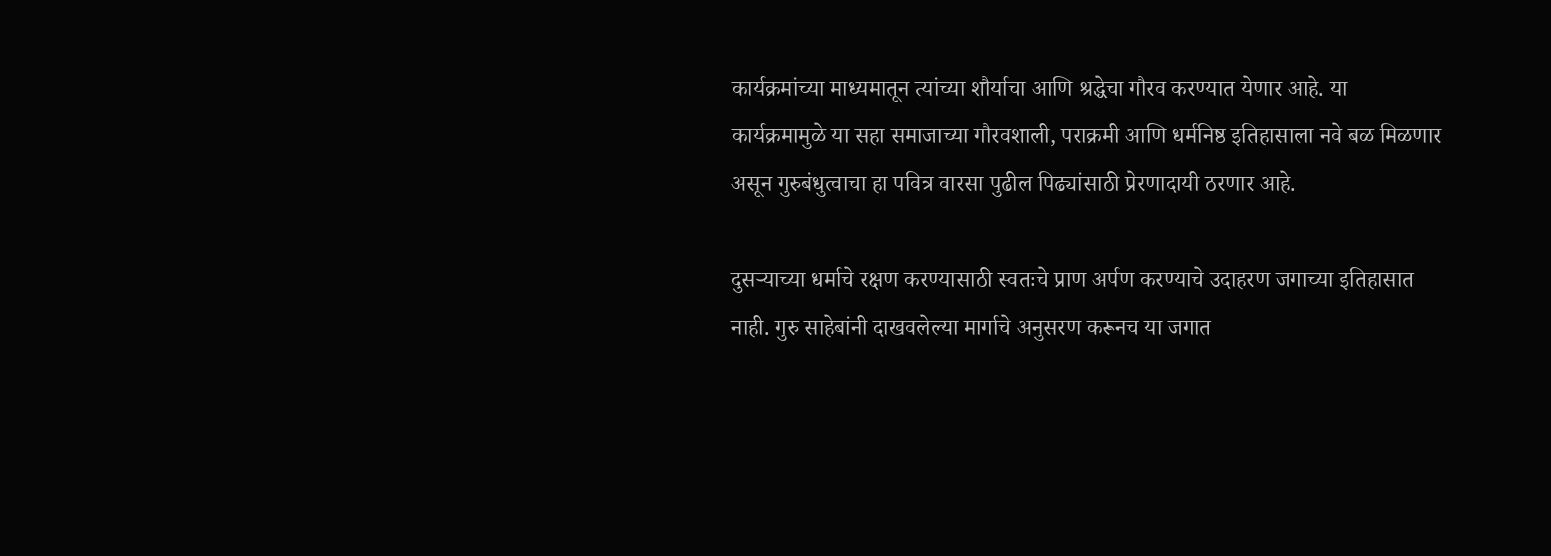कार्यक्रमांच्या माध्यमातून त्यांच्या शौर्याचा आणि श्रद्धेचा गौरव करण्यात येणार आहे. या कार्यक्रमामुळे या सहा समाजाच्या गौरवशाली, पराक्रमी आणि धर्मनिष्ठ इतिहासाला नवे बळ मिळणार असून गुरुबंधुत्वाचा हा पवित्र वारसा पुढील पिढ्यांसाठी प्रेरणादायी ठरणार आहे.

दुसऱ्याच्या धर्माचे रक्षण करण्यासाठी स्वतःचे प्राण अर्पण करण्याचे उदाहरण जगाच्या इतिहासात नाही. गुरु साहेबांनी दाखवलेल्या मार्गाचे अनुसरण करूनच या जगात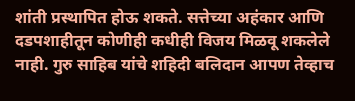शांती प्रस्थापित होऊ शकते. सत्तेच्या अहंकार आणि दडपशाहीतून कोणीही कधीही विजय मिळवू शकलेले नाही. गुरु साहिब यांचे शहिदी बलिदान आपण तेव्हाच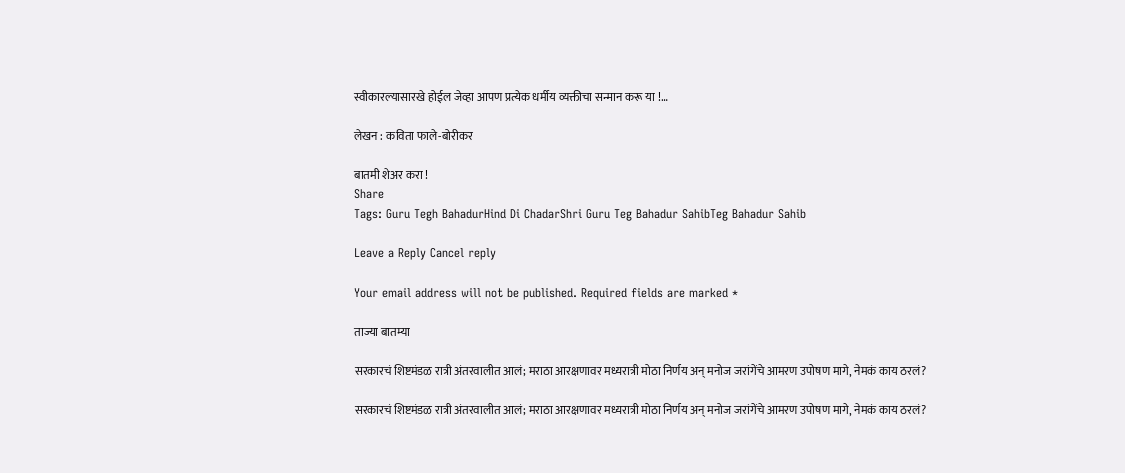स्वीकारल्यासारखे होईल जेव्हा आपण प्रत्येक धर्मीय व्यक्तीचा सन्मान करू या !…

लेखन : कविता फाले-बोरीकर

बातमी शेअर करा !
Share
Tags: Guru Tegh BahadurHind Di ChadarShri Guru Teg Bahadur SahibTeg Bahadur Sahib

Leave a Reply Cancel reply

Your email address will not be published. Required fields are marked *

ताज्या बातम्या

सरकारचं शिष्टमंडळ रात्री अंतरवालीत आलं; मराठा आरक्षणावर मध्यरात्री मोठा निर्णय अन् मनोज जरांगेंचे आमरण उपोषण मागे, नेमकं काय ठरलं?

सरकारचं शिष्टमंडळ रात्री अंतरवालीत आलं; मराठा आरक्षणावर मध्यरात्री मोठा निर्णय अन् मनोज जरांगेंचे आमरण उपोषण मागे, नेमकं काय ठरलं?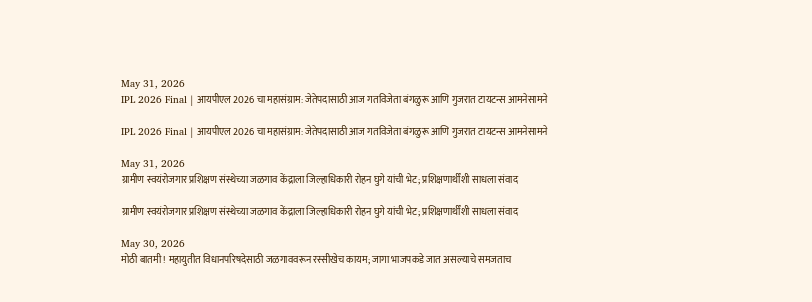May 31, 2026
IPL 2026 Final | आयपीएल 2026 चा महासंग्राम: जेतेपदासाठी आज गतविजेता बंगळुरू आणि गुजरात टायटन्स आमनेसामने

IPL 2026 Final | आयपीएल 2026 चा महासंग्राम: जेतेपदासाठी आज गतविजेता बंगळुरू आणि गुजरात टायटन्स आमनेसामने

May 31, 2026
ग्रामीण स्वयंरोजगार प्रशिक्षण संस्थेच्या जळगाव केंद्राला जिल्हाधिकारी रोहन घुगे यांची भेट; प्रशिक्षणार्थींशी साधला संवाद

ग्रामीण स्वयंरोजगार प्रशिक्षण संस्थेच्या जळगाव केंद्राला जिल्हाधिकारी रोहन घुगे यांची भेट; प्रशिक्षणार्थींशी साधला संवाद

May 30, 2026
मोठी बातमी! महायुतीत विधानपरिषदेसाठी जळगाववरून रस्सीखेच कायम; जागा भाजपकडे जात असल्याचे समजताच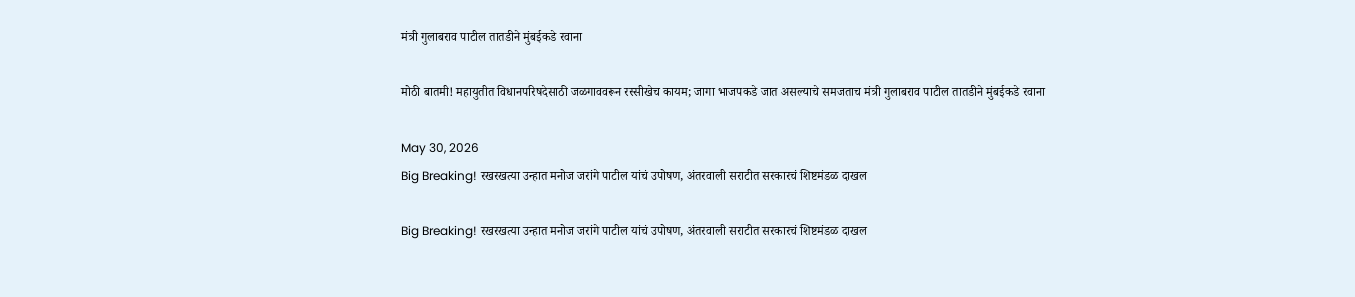मंत्री गुलाबराव पाटील तातडीने मुंबईकडे रवाना

मोठी बातमी! महायुतीत विधानपरिषदेसाठी जळगाववरून रस्सीखेच कायम; जागा भाजपकडे जात असल्याचे समजताच मंत्री गुलाबराव पाटील तातडीने मुंबईकडे रवाना

May 30, 2026
Big Breaking! रखरखत्या उन्हात मनोज जरांगे पाटील यांचं उपोषण, अंतरवाली सराटीत सरकारचं शिष्टमंडळ दाखल

Big Breaking! रखरखत्या उन्हात मनोज जरांगे पाटील यांचं उपोषण, अंतरवाली सराटीत सरकारचं शिष्टमंडळ दाखल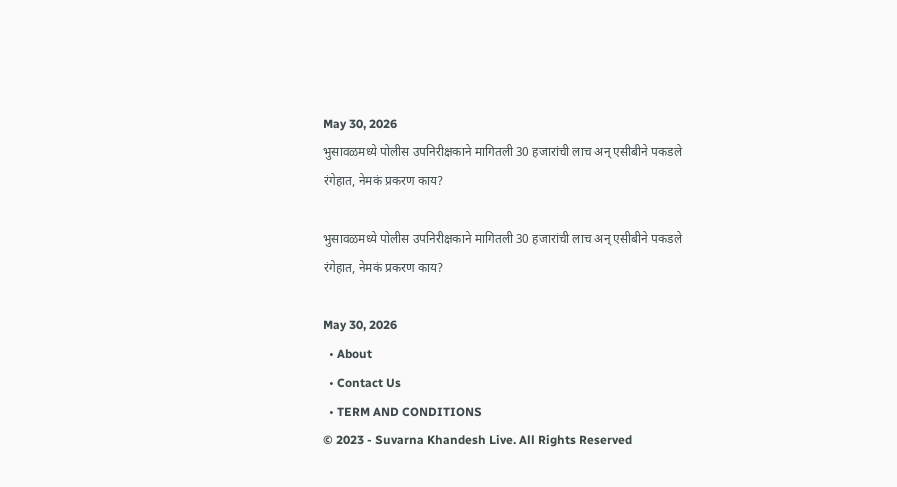May 30, 2026
भुसावळमध्ये पोलीस उपनिरीक्षकाने मागितली 30 हजारांची लाच अन् एसीबीने पकडले रंगेहात, नेमकं प्रकरण काय?

भुसावळमध्ये पोलीस उपनिरीक्षकाने मागितली 30 हजारांची लाच अन् एसीबीने पकडले रंगेहात, नेमकं प्रकरण काय?

May 30, 2026
  • About
  • Contact Us
  • TERM AND CONDITIONS
© 2023 - Suvarna Khandesh Live. All Rights Reserved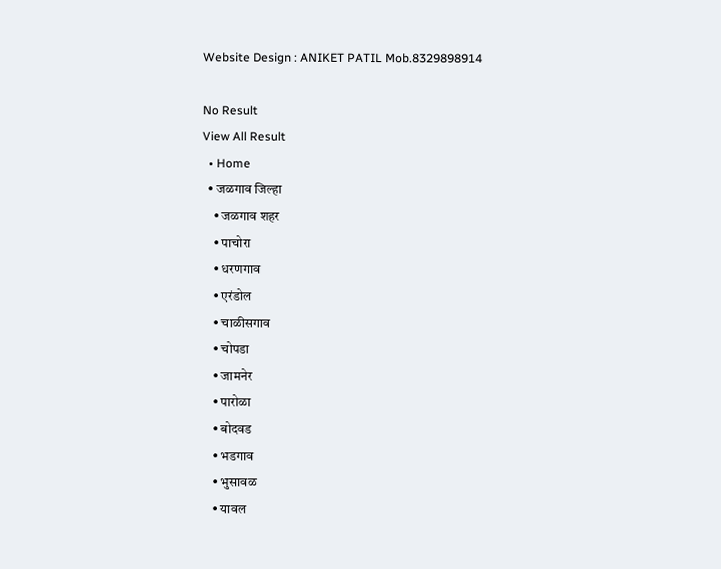Website Design : ANIKET PATIL Mob.8329898914

No Result
View All Result
  • Home
  • जळगाव जिल्हा
    • जळगाव शहर
    • पाचोरा
    • धरणगाव
    • एरंडोल
    • चाळीसगाव
    • चोपडा
    • जामनेर
    • पारोळा
    • बोदवड
    • भडगाव
    • भुसावळ
    • यावल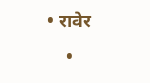• रावेर
    •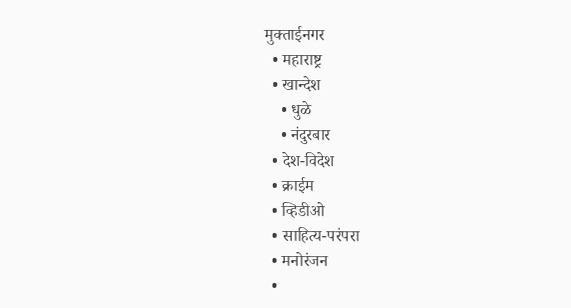मुक्ताईनगर
  • महाराष्ट्र
  • खान्देश
    • धुळे
    • नंदुरबार
  • देश-विदेश
  • क्राईम
  • व्हिडीओ
  • साहित्य-परंपरा
  • मनोरंजन
  •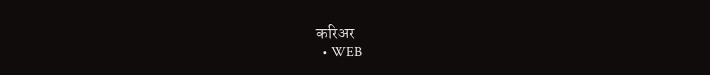करिअर
  • WEB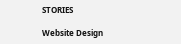STORIES

Website Design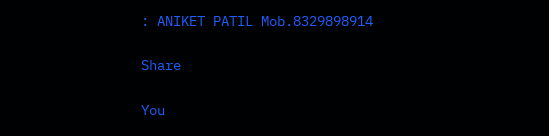: ANIKET PATIL Mob.8329898914

Share

You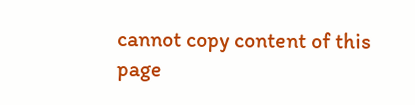cannot copy content of this page